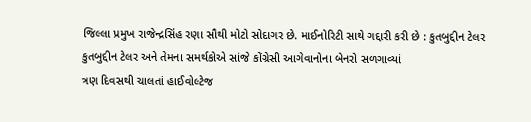જિલ્લા પ્રમુખ રાજેન્દ્રસિંહ રણા સૌથી મોટો સોદાગર છે. માઈનોરિટી સાથે ગદ્દારી કરી છે : કુતબુદ્દીન ટેલર
કુતબુદ્દીન ટેલર અને તેમના સમર્થકોએ સાંજે કોંગ્રેસી આગેવાનોના બેનરો સળગાવ્યાં
ત્રણ દિવસથી ચાલતાં હાઈવોલ્ટેજ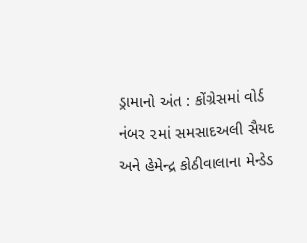ડ્રામાનો અંત : કોંગ્રેસમાં વોર્ડ નંબર ૨માં સમસાદઅલી સૈયદ અને હેમેન્દ્ર કોઠીવાલાના મેન્ડેડ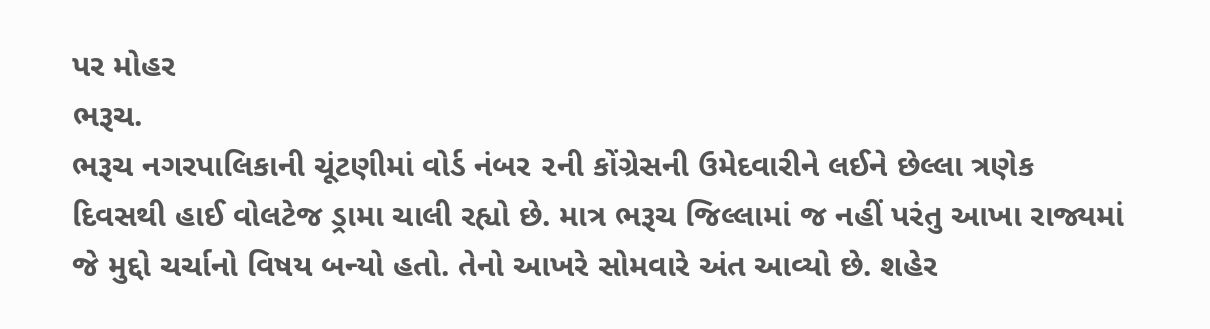પર મોહર
ભરૂચ.
ભરૂચ નગરપાલિકાની ચૂંટણીમાં વોર્ડ નંબર ૨ની કોંગ્રેસની ઉમેદવારીને લઈને છેલ્લા ત્રણેક દિવસથી હાઈ વોલટેજ ડ્રામા ચાલી રહ્યો છે. માત્ર ભરૂચ જિલ્લામાં જ નહીં પરંતુ આખા રાજ્યમાં જે મુદ્દો ચર્ચાનો વિષય બન્યો હતો. તેનો આખરે સોમવારે અંત આવ્યો છે. શહેર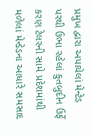પ્રમુખ દ્વારા અપાયેલાં મેન્ટેડ પરથી ઉભા રહેલાં કુતબુદીન ઉર્ફે કરણ ટેલરની સામે પ્રદેશમાંથી મળેલાં મેન્ડેડના આધારે સમસાદ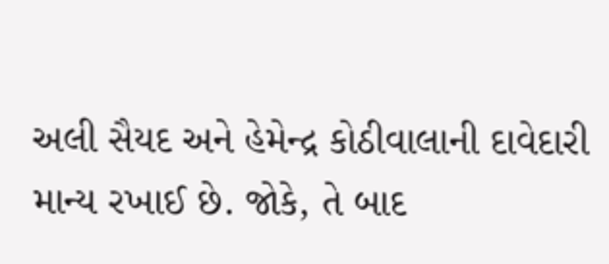અલી સૈયદ અને હેમેન્દ્ર કોઠીવાલાની દાવેદારી માન્ય રખાઈ છે. જોકે, તે બાદ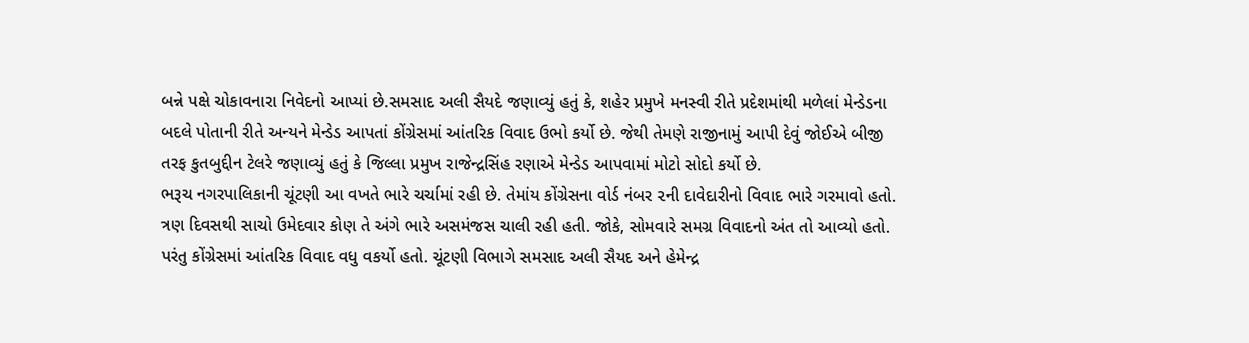બન્ને પક્ષે ચોકાવનારા નિવેદનો આપ્યાં છે.સમસાદ અલી સૈયદે જણાવ્યું હતું કે, શહેર પ્રમુખે મનસ્વી રીતે પ્રદેશમાંથી મળેલાં મેન્ડેડના બદલે પોતાની રીતે અન્યને મેન્ડેડ આપતાં કોંગ્રેસમાં આંતરિક વિવાદ ઉભો કર્યો છે. જેથી તેમણે રાજીનામું આપી દેવું જોઈએ બીજી તરફ કુતબુદ્દીન ટેલરે જણાવ્યું હતું કે જિલ્લા પ્રમુખ રાજેન્દ્રસિંહ રણાએ મેન્ડેડ આપવામાં મોટો સોદો કર્યો છે.
ભરૂચ નગરપાલિકાની ચૂંટણી આ વખતે ભારે ચર્ચામાં રહી છે. તેમાંય કોંગ્રેસના વોર્ડ નંબર ૨ની દાવેદારીનો વિવાદ ભારે ગરમાવો હતો. ત્રણ દિવસથી સાચો ઉમેદવાર કોણ તે અંગે ભારે અસમંજસ ચાલી રહી હતી. જોકે, સોમવારે સમગ્ર વિવાદનો અંત તો આવ્યો હતો. પરંતુ કોંગ્રેસમાં આંતરિક વિવાદ વધુ વકર્યો હતો. ચૂંટણી વિભાગે સમસાદ અલી સૈયદ અને હેમેન્દ્ર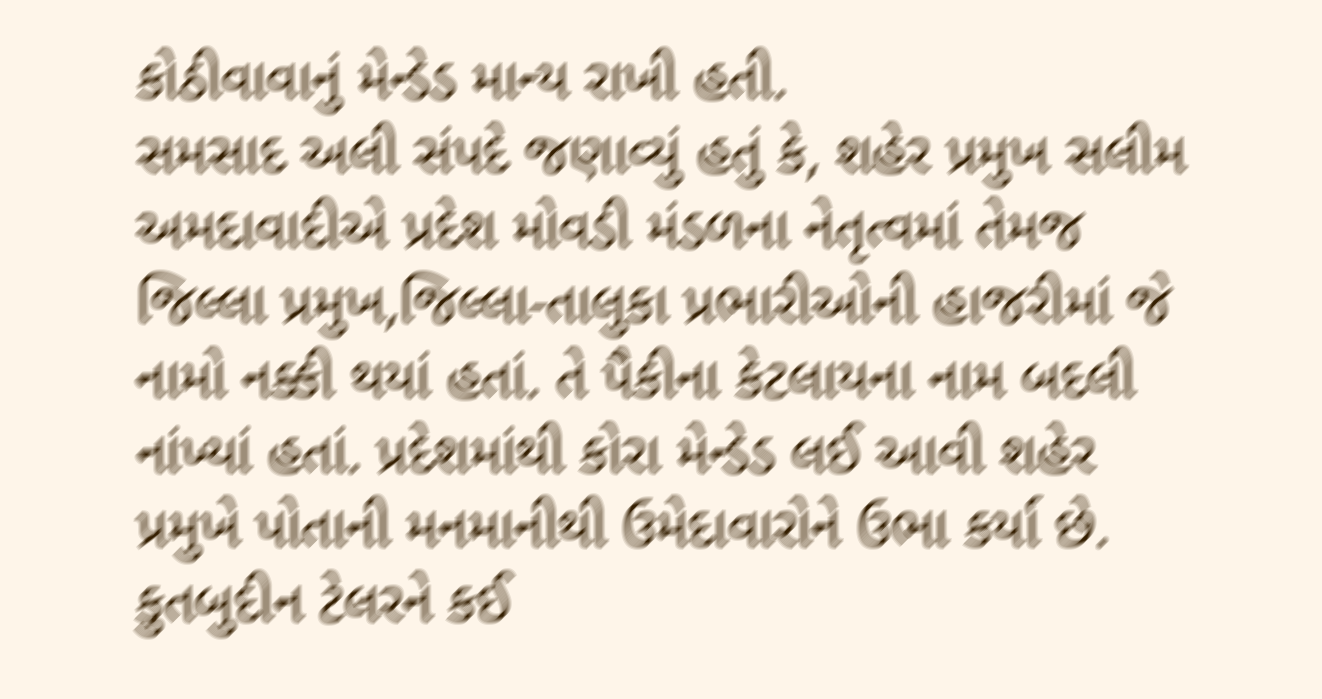કોઠીવાવાનું મેન્ડેડ માન્ય રાખી હતી.
સમસાદ અલી સંપદે જણાવ્યું હતું કે, શહેર પ્રમુખ સલીમ અમદાવાદીએ પ્રદેશ મોવડી મંડળના નેતૃત્વમાં તેમજ જિલ્લા પ્રમુખ,જિલ્લા-તાલુકા પ્રભારીઓની હાજરીમાં જે નામો નક્કી થયાં હતાં. તે પૈકીના કેટલાયના નામ બદલી નાંખ્યાં હતાં. પ્રદેશમાંથી કોરા મેન્ડેડ લઈ આવી શહેર પ્રમુખે પોતાની મનમાનીથી ઉમેદાવારોને ઉભા કર્યા છે. કુતબુદીન ટેલરને કઈ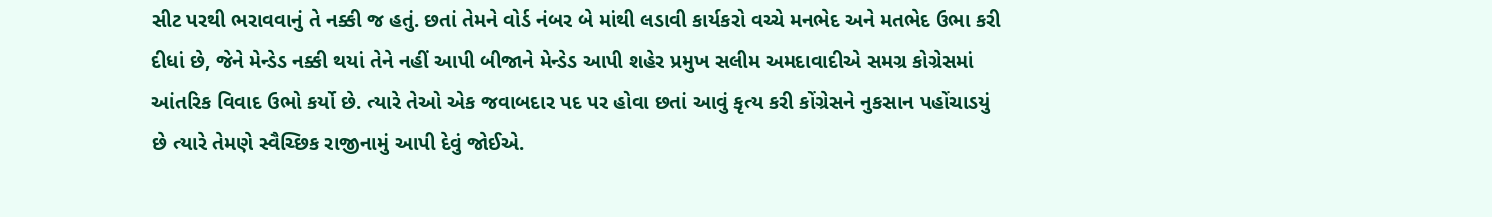સીટ પરથી ભરાવવાનું તે નક્કી જ હતું. છતાં તેમને વોર્ડ નંબર બે માંથી લડાવી કાર્યકરો વચ્ચે મનભેદ અને મતભેદ ઉભા કરી દીધાં છે, જેને મેન્ડેડ નક્કી થયાં તેને નહીં આપી બીજાને મેન્ડેડ આપી શહેર પ્રમુખ સલીમ અમદાવાદીએ સમગ્ર કોગ્રેસમાં આંતરિક વિવાદ ઉભો કર્યો છે. ત્યારે તેઓ એક જવાબદાર પદ પર હોવા છતાં આવું કૃત્ય કરી કોંગ્રેસને નુકસાન પહોંચાડયું છે ત્યારે તેમણે સ્વૈચ્છિક રાજીનામું આપી દેવું જોઈએ.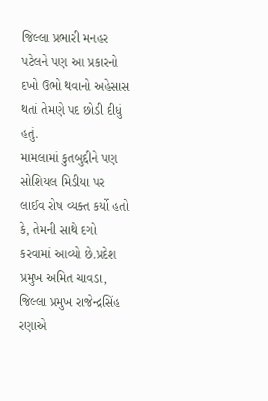જિલ્લા પ્રભારી મનહર પટેલને પણ આ પ્રકારનો દખો ઉભો થવાનો અહેસાસ થતાં તેમણે પદ છોડી દીધું હતું.
મામલામાં કુતબુદ્દીને પણ સોશિયલ મિડીયા પર લાઈવ રોષ વ્યક્ત કર્યો હતો કે, તેમની સાથે દગો કરવામાં આવ્યો છે.પ્રદેશ પ્રમુખ અમિત ચાવડા, જિલ્લા પ્રમુખ રાજેન્દ્રસિંહ રણાએ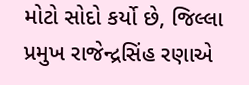મોટો સોદો કર્યો છે, જિલ્લા પ્રમુખ રાજેન્દ્રસિંહ રણાએ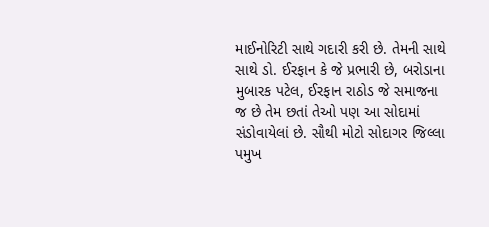માઈનોરિટી સાથે ગદારી કરી છે. તેમની સાથે સાથે ડો. ઈરફાન કે જે પ્રભારી છે, બરોડાના મુબારક પટેલ, ઈરફાન રાઠોડ જે સમાજના જ છે તેમ છતાં તેઓ પણ આ સોદામાં સંડોવાયેલાં છે. સૌથી મોટો સોદાગર જિલ્લા પમુખ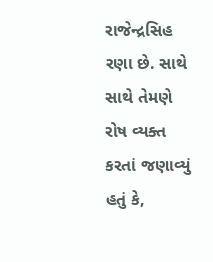રાજેન્દ્રસિહ રણા છે. સાથે સાથે તેમણે રોષ વ્યક્ત કરતાં જણાવ્યું હતું કે,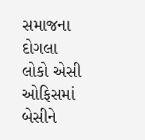સમાજના દોગલા લોકો એસી ઓફિસમાં બેસીને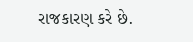રાજકારણ કરે છે.